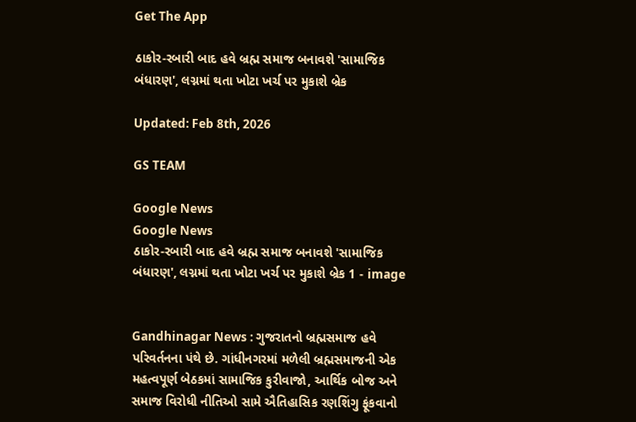Get The App

ઠાકોર-રબારી બાદ હવે બ્રહ્મ સમાજ બનાવશે 'સામાજિક બંધારણ', લગ્નમાં થતા ખોટા ખર્ચ પર મુકાશે બ્રેક

Updated: Feb 8th, 2026

GS TEAM

Google News
Google News
ઠાકોર-રબારી બાદ હવે બ્રહ્મ સમાજ બનાવશે 'સામાજિક બંધારણ', લગ્નમાં થતા ખોટા ખર્ચ પર મુકાશે બ્રેક 1 - image


Gandhinagar News : ગુજરાતનો બ્રહ્મસમાજ હવે પરિવર્તનના પંથે છે. ગાંધીનગરમાં મળેલી બ્રહ્મસમાજની એક મહત્વપૂર્ણ બેઠકમાં સામાજિક કુરીવાજો, આર્થિક બોજ અને સમાજ વિરોધી નીતિઓ સામે ઐતિહાસિક રણશિંગુ ફૂંકવાનો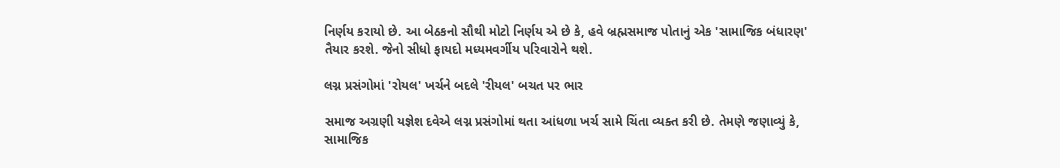નિર્ણય કરાયો છે. આ બેઠકનો સૌથી મોટો નિર્ણય એ છે કે, હવે બ્રહ્મસમાજ પોતાનું એક 'સામાજિક બંધારણ' તૈયાર કરશે. જેનો સીધો ફાયદો મધ્યમવર્ગીય પરિવારોને થશે.

લગ્ન પ્રસંગોમાં 'રોયલ' ખર્ચને બદલે 'રીયલ' બચત પર ભાર

સમાજ અગ્રણી યજ્ઞેશ દવેએ લગ્ન પ્રસંગોમાં થતા આંધળા ખર્ચ સામે ચિંતા વ્યક્ત કરી છે. તેમણે જણાવ્યું કે, સામાજિક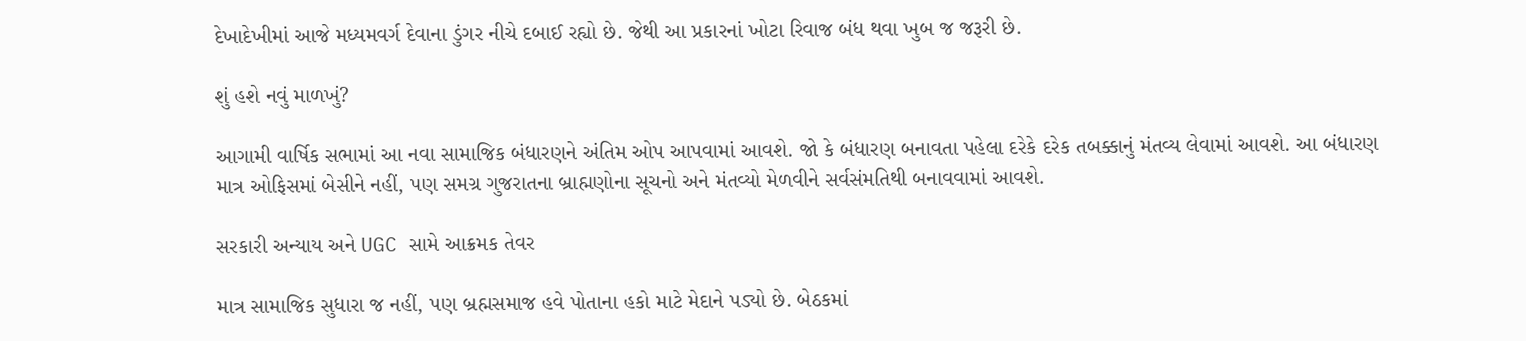દેખાદેખીમાં આજે મધ્યમવર્ગ દેવાના ડુંગર નીચે દબાઈ રહ્યો છે. જેથી આ પ્રકારનાં ખોટા રિવાજ બંધ થવા ખુબ જ જરૂરી છે.

શું હશે નવું માળખું?

આગામી વાર્ષિક સભામાં આ નવા સામાજિક બંધારણને અંતિમ ઓપ આપવામાં આવશે. જો કે બંધારણ બનાવતા પહેલા દરેકે દરેક તબક્કાનું મંતવ્ય લેવામાં આવશે. આ બંધારણ માત્ર ઓફિસમાં બેસીને નહીં, પણ સમગ્ર ગુજરાતના બ્રાહ્મણોના સૂચનો અને મંતવ્યો મેળવીને સર્વસંમતિથી બનાવવામાં આવશે.

સરકારી અન્યાય અને UGC સામે આક્રમક તેવર

માત્ર સામાજિક સુધારા જ નહીં, પણ બ્રહ્મસમાજ હવે પોતાના હકો માટે મેદાને પડ્યો છે. બેઠકમાં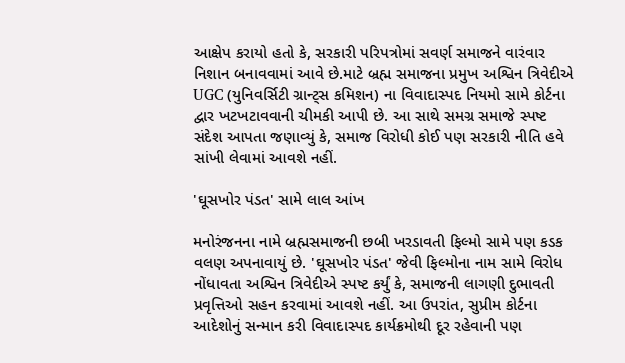આક્ષેપ કરાયો હતો કે, સરકારી પરિપત્રોમાં સવર્ણ સમાજને વારંવાર નિશાન બનાવવામાં આવે છે.માટે બ્રહ્મ સમાજના પ્રમુખ અશ્વિન ત્રિવેદીએ UGC (યુનિવર્સિટી ગ્રાન્ટ્સ કમિશન) ના વિવાદાસ્પદ નિયમો સામે કોર્ટના દ્વાર ખટખટાવવાની ચીમકી આપી છે. આ સાથે સમગ્ર સમાજે સ્પષ્ટ સંદેશ આપતા જણાવ્યું કે, સમાજ વિરોધી કોઈ પણ સરકારી નીતિ હવે સાંખી લેવામાં આવશે નહીં.

'ઘૂસખોર પંડત' સામે લાલ આંખ

મનોરંજનના નામે બ્રહ્મસમાજની છબી ખરડાવતી ફિલ્મો સામે પણ કડક વલણ અપનાવાયું છે. 'ઘૂસખોર પંડત' જેવી ફિલ્મોના નામ સામે વિરોધ નોંધાવતા અશ્વિન ત્રિવેદીએ સ્પષ્ટ કર્યું કે, સમાજની લાગણી દુભાવતી પ્રવૃત્તિઓ સહન કરવામાં આવશે નહીં. આ ઉપરાંત, સુપ્રીમ કોર્ટના આદેશોનું સન્માન કરી વિવાદાસ્પદ કાર્યક્રમોથી દૂર રહેવાની પણ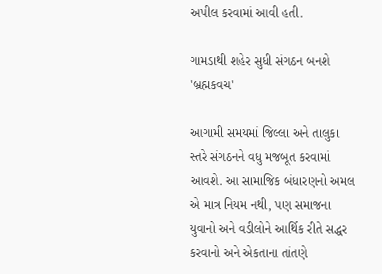અપીલ કરવામાં આવી હતી.

ગામડાથી શહેર સુધી સંગઠન બનશે 'બ્રહ્મકવચ'

આગામી સમયમાં જિલ્લા અને તાલુકા સ્તરે સંગઠનને વધુ મજબૂત કરવામાં આવશે. આ સામાજિક બંધારણનો અમલ એ માત્ર નિયમ નથી, પણ સમાજના યુવાનો અને વડીલોને આર્થિક રીતે સદ્ધર કરવાનો અને એકતાના તાંતણે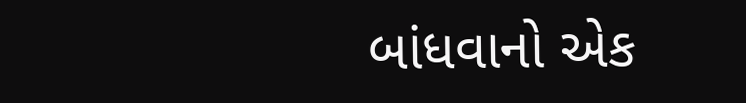બાંધવાનો એક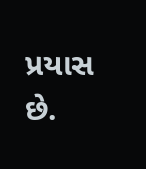પ્રયાસ છે.